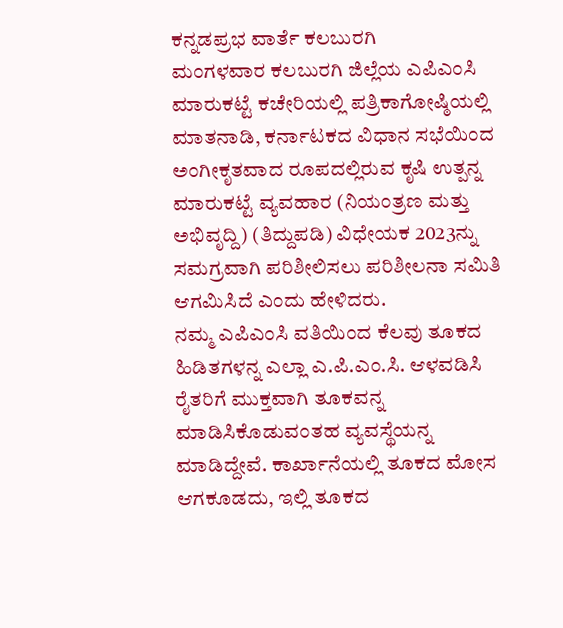ಕನ್ನಡಪ್ರಭ ವಾರ್ತೆ ಕಲಬುರಗಿ
ಮಂಗಳವಾರ ಕಲಬುರಗಿ ಜಿಲ್ಲೆಯ ಎಪಿಎಂಸಿ ಮಾರುಕಟ್ಟೆ ಕಚೇರಿಯಲ್ಲಿ ಪತ್ರಿಕಾಗೋಷ್ಠಿಯಲ್ಲಿ ಮಾತನಾಡಿ, ಕರ್ನಾಟಕದ ವಿಧಾನ ಸಭೆಯಿಂದ ಅಂಗೀಕೃತವಾದ ರೂಪದಲ್ಲಿರುವ ಕೃಷಿ ಉತ್ಪನ್ನ ಮಾರುಕಟ್ಟೆ ವ್ಯವಹಾರ (ನಿಯಂತ್ರಣ ಮತ್ತು ಅಭಿವೃದ್ದಿ) (ತಿದ್ದುಪಡಿ) ವಿಧೇಯಕ 2023ನ್ನು ಸಮಗ್ರವಾಗಿ ಪರಿಶೀಲಿಸಲು ಪರಿಶೀಲನಾ ಸಮಿತಿ ಆಗಮಿಸಿದೆ ಎಂದು ಹೇಳಿದರು.
ನಮ್ಮ ಎಪಿಎಂಸಿ ವತಿಯಿಂದ ಕೆಲವು ತೂಕದ ಹಿಡಿತಗಳನ್ನ ಎಲ್ಲಾ ಎ.ಪಿ.ಎಂ.ಸಿ. ಆಳವಡಿಸಿ ರೈತರಿಗೆ ಮುಕ್ತವಾಗಿ ತೂಕವನ್ನ ಮಾಡಿಸಿಕೊಡುವಂತಹ ವ್ಯವಸ್ಥೆಯನ್ನ ಮಾಡಿದ್ದೇವೆ. ಕಾರ್ಖಾನೆಯಲ್ಲಿ ತೂಕದ ಮೋಸ ಆಗಕೂಡದು, ಇಲ್ಲಿ ತೂಕದ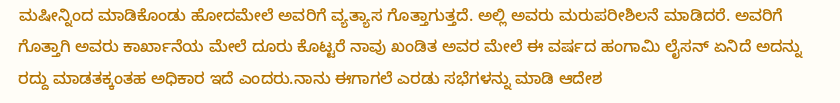ಮಷೀನ್ನಿಂದ ಮಾಡಿಕೊಂಡು ಹೋದಮೇಲೆ ಅವರಿಗೆ ವ್ಯತ್ಯಾಸ ಗೊತ್ತಾಗುತ್ತದೆ. ಅಲ್ಲಿ ಅವರು ಮರುಪರೀಶಿಲನೆ ಮಾಡಿದರೆ. ಅವರಿಗೆ ಗೊತ್ತಾಗಿ ಅವರು ಕಾರ್ಖಾನೆಯ ಮೇಲೆ ದೂರು ಕೊಟ್ಟರೆ ನಾವು ಖಂಡಿತ ಅವರ ಮೇಲೆ ಈ ವರ್ಷದ ಹಂಗಾಮಿ ಲೈಸನ್ ಏನಿದೆ ಅದನ್ನು ರದ್ದು ಮಾಡತಕ್ಕಂತಹ ಅಧಿಕಾರ ಇದೆ ಎಂದರು.ನಾನು ಈಗಾಗಲೆ ಎರಡು ಸಭೆಗಳನ್ನು ಮಾಡಿ ಆದೇಶ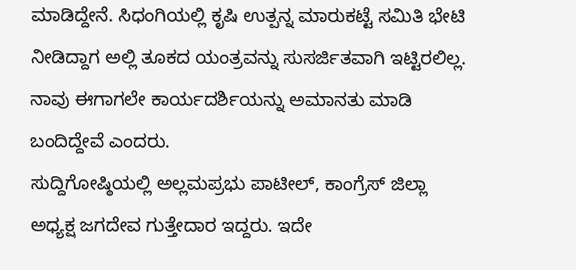ಮಾಡಿದ್ದೇನೆ. ಸಿಧಂಗಿಯಲ್ಲಿ ಕೃಷಿ ಉತ್ಪನ್ನ ಮಾರುಕಟ್ಟೆ ಸಮಿತಿ ಭೇಟಿ ನೀಡಿದ್ದಾಗ ಅಲ್ಲಿ ತೂಕದ ಯಂತ್ರವನ್ನು ಸುಸರ್ಜಿತವಾಗಿ ಇಟ್ಟಿರಲಿಲ್ಲ. ನಾವು ಈಗಾಗಲೇ ಕಾರ್ಯದರ್ಶಿಯನ್ನು ಅಮಾನತು ಮಾಡಿ ಬಂದಿದ್ದೇವೆ ಎಂದರು.
ಸುದ್ದಿಗೋಷ್ಠಿಯಲ್ಲಿ ಅಲ್ಲಮಪ್ರಭು ಪಾಟೀಲ್, ಕಾಂಗ್ರೆಸ್ ಜಿಲ್ಲಾ ಅಧ್ಯಕ್ಷ ಜಗದೇವ ಗುತ್ತೇದಾರ ಇದ್ದರು. ಇದೇ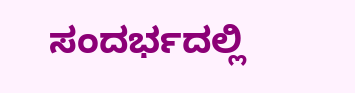ಸಂದರ್ಭದಲ್ಲಿ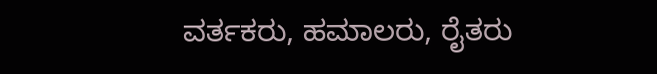ವರ್ತಕರು, ಹಮಾಲರು, ರೈತರು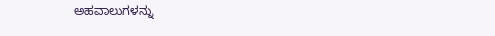ಅಹವಾಲುಗಳನ್ನು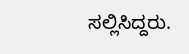ಸಲ್ಲಿಸಿದ್ದರು.